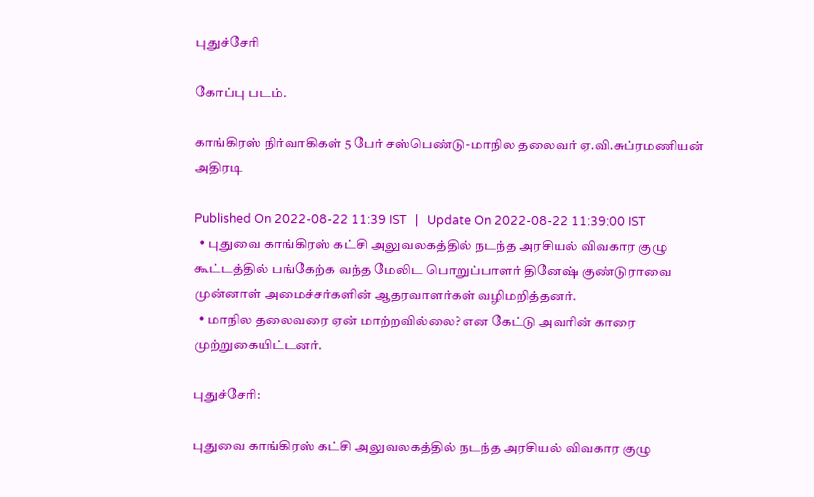புதுச்சேரி

கோப்பு படம்.

காங்கிரஸ் நிர்வாகிகள் 5 பேர் சஸ்பெண்டு-மாநில தலைவர் ஏ.வி.சுப்ரமணியன் அதிரடி

Published On 2022-08-22 11:39 IST   |   Update On 2022-08-22 11:39:00 IST
  • புதுவை காங்கிரஸ் கட்சி அலுவலகத்தில் நடந்த அரசியல் விவகார குழு கூட்டத்தில் பங்கேற்க வந்த மேலிட பொறுப்பாளர் தினேஷ் குண்டுராவை முன்னாள் அமைச்சர்களின் ஆதரவாளர்கள் வழிமறித்தனர்.
  • மாநில தலைவரை ஏன் மாற்றவில்லை? என கேட்டு அவரின் காரை முற்றுகையிட்டனர்.

புதுச்சேரி:

புதுவை காங்கிரஸ் கட்சி அலுவலகத்தில் நடந்த அரசியல் விவகார குழு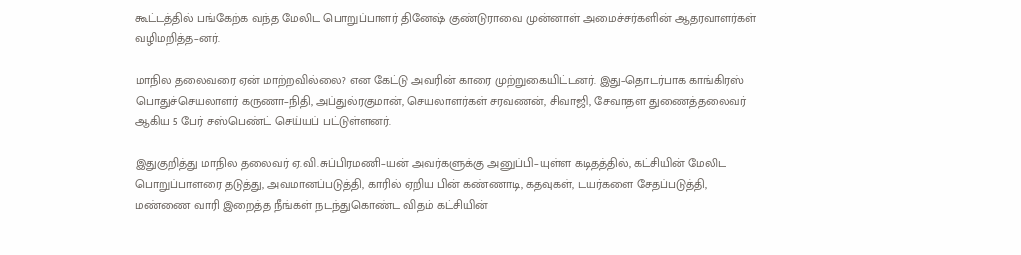கூட்டத்தில் பங்கேற்க வந்த மேலிட பொறுப்பாளர் தினேஷ் குண்டுராவை முன்னாள் அமைச்சர்களின் ஆதரவாளர்கள் வழிமறித்த–னர்.

மாநில தலைவரை ஏன் மாற்றவில்லை? என கேட்டு அவரின் காரை முற்றுகையிட்டனர். இது–தொடர்பாக காங்கிரஸ் பொதுச்செயலாளர் கருணா–நிதி, அப்துல்ரகுமான், செயலாளர்கள் சரவணன், சிவாஜி, சேவாதள துணைத்தலைவர் ஆகிய 5 பேர் சஸ்பெண்ட் செய்யப் பட்டுள்ளனர்.

இதுகுறித்து மாநில தலைவர் ஏ.வி.சுப்பிரமணி–யன் அவர்களுக்கு அனுப்பி–யுள்ள கடிதத்தில், கட்சியின் மேலிட பொறுப்பாளரை தடுத்து, அவமானப்படுத்தி, காரில் ஏறிய பின் கண்ணாடி, கதவுகள், டயர்களை சேதப்படுத்தி, மண்ணை வாரி இறைத்த நீங்கள் நடந்துகொண்ட விதம் கட்சியின்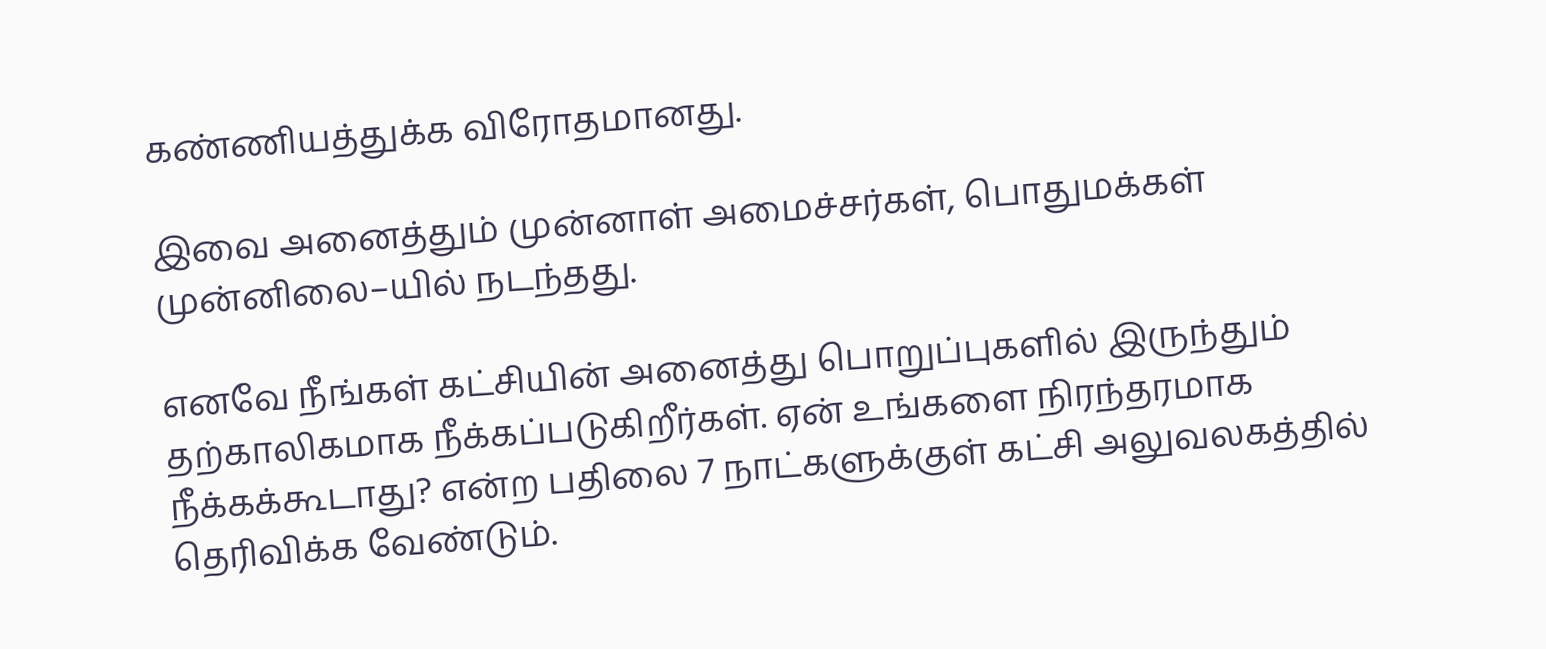கண்ணியத்துக்க விரோதமானது.

இவை அனைத்தும் முன்னாள் அமைச்சர்கள், பொதுமக்கள் முன்னிலை–யில் நடந்தது.

எனவே நீங்கள் கட்சியின் அனைத்து பொறுப்புகளில் இருந்தும் தற்காலிகமாக நீக்கப்படுகிறீர்கள். ஏன் உங்களை நிரந்தரமாக நீக்கக்கூடாது? என்ற பதிலை 7 நாட்களுக்குள் கட்சி அலுவலகத்தில் தெரிவிக்க வேண்டும்.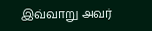இவ்வாறு அவர்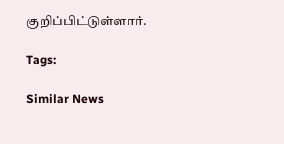குறிப்பிட்டுள்ளார்.

Tags:

Similar News